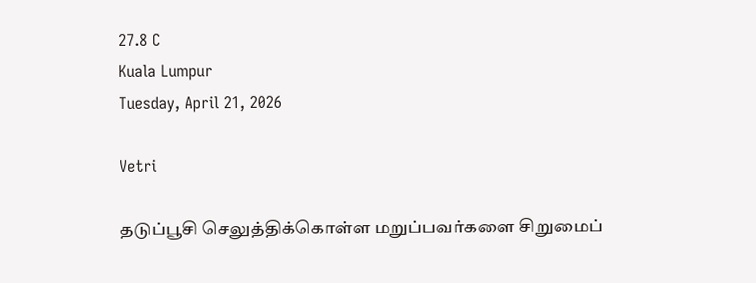27.8 C
Kuala Lumpur
Tuesday, April 21, 2026

Vetri

தடுப்பூசி செலுத்திக்கொள்ள மறுப்பவர்களை சிறுமைப்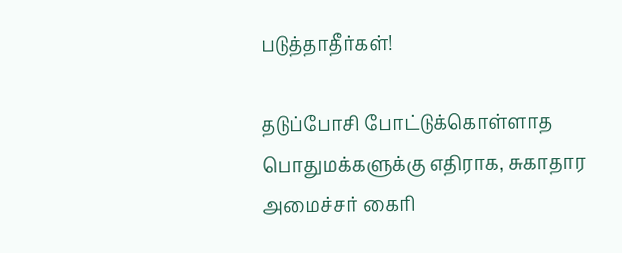படுத்தாதீர்கள்!

தடுப்போசி போட்டுக்கொள்ளாத பொதுமக்களுக்கு எதிராக, சுகாதார அமைச்சர் கைரி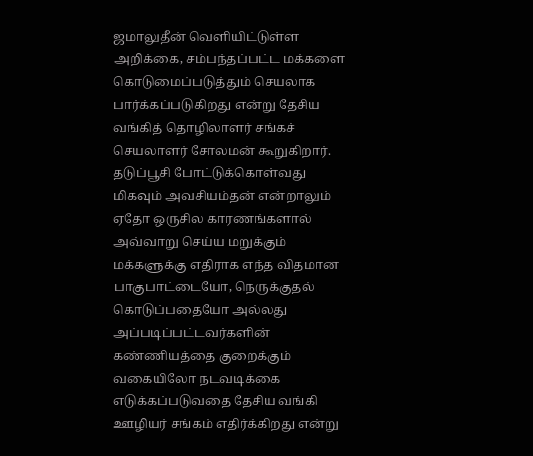ஜமாலுதீன் வெளியிட்டுள்ள அறிக்கை, சம்பந்தப்பட்ட மக்களை கொடுமைப்படுத்தும் செயலாக பார்க்கப்படுகிறது என்று தேசிய வங்கித் தொழிலாளர் சங்கச் செயலாளர் சோலமன் கூறுகிறார். தடுப்பூசி போட்டுக்கொள்வது மிகவும் அவசியம்தன் என்றாலும் ஏதோ ஒருசில காரணங்களால் அவ்வாறு செய்ய மறுக்கும் மக்களுக்கு எதிராக எந்த விதமான பாகுபாட்டையோ, நெருக்குதல் கொடுப்பதையோ அல்லது அப்படிப்பட்டவர்களின் கண்ணியத்தை குறைக்கும் வகையிலோ நடவடிக்கை எடுக்கப்படுவதை தேசிய வங்கி ஊழியர் சங்கம் எதிர்க்கிறது என்று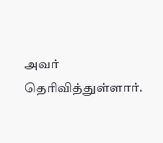அவர் தெரிவித்துள்ளார்.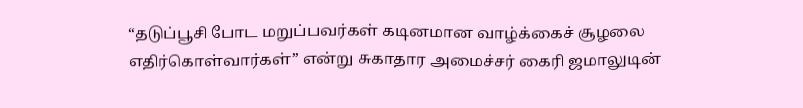“தடுப்பூசி போட மறுப்பவர்கள் கடினமான வாழ்க்கைச் சூழலை எதிர்கொள்வார்கள்” என்று சுகாதார அமைச்சர் கைரி ஜமாலுடின்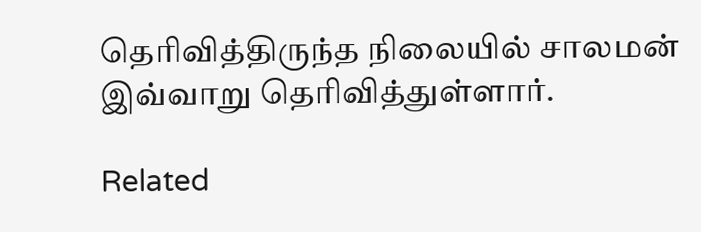தெரிவித்திருந்த நிலையில் சாலமன் இவ்வாறு தெரிவித்துள்ளார்.

Related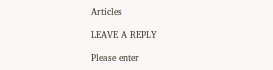Articles

LEAVE A REPLY

Please enter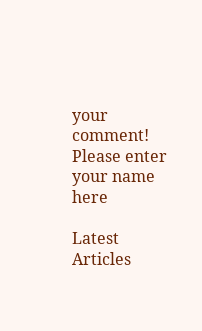your comment!
Please enter your name here

Latest Articles